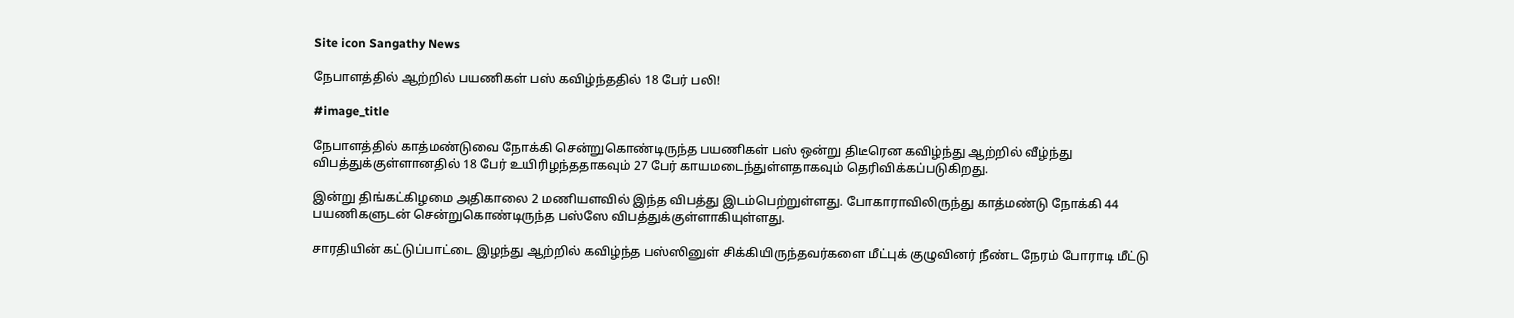Site icon Sangathy News

நேபாளத்தில் ஆற்றில் பயணிகள் பஸ் கவிழ்ந்ததில் 18 பேர் பலி!

#image_title

நேபாளத்தில் காத்மண்டுவை நோக்கி சென்றுகொண்டிருந்த பயணிகள் பஸ் ஒன்று திடீரென கவிழ்ந்து ஆற்றில் வீழ்ந்து விபத்துக்குள்ளானதில் 18 பேர் உயிரிழந்ததாகவும் 27 பேர் காயமடைந்துள்ளதாகவும் தெரிவிக்கப்படுகிறது.

இன்று திங்கட்கிழமை அதிகாலை 2 மணியளவில் இந்த விபத்து இடம்பெற்றுள்ளது. போகாராவிலிருந்து காத்மண்டு நோக்கி 44 பயணிகளுடன் சென்றுகொண்டிருந்த பஸ்ஸே விபத்துக்குள்ளாகியுள்ளது.

சாரதியின் கட்டுப்பாட்டை இழந்து ஆற்றில் கவிழ்ந்த பஸ்ஸினுள் சிக்கியிருந்தவர்களை மீட்புக் குழுவினர் நீண்ட நேரம் போராடி மீட்டு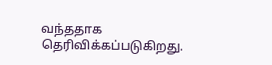வந்ததாக தெரிவிக்கப்படுகிறது.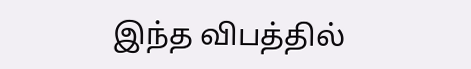இந்த விபத்தில்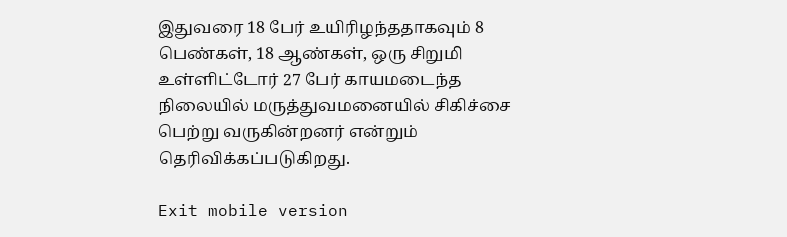இதுவரை 18 பேர் உயிரிழந்ததாகவும் 8 பெண்கள், 18 ஆண்கள், ஒரு சிறுமி உள்ளிட்டோர் 27 பேர் காயமடைந்த நிலையில் மருத்துவமனையில் சிகிச்சை பெற்று வருகின்றனர் என்றும் தெரிவிக்கப்படுகிறது.

Exit mobile version